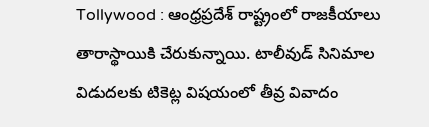Tollywood : ఆంధ్రప్రదేశ్ రాష్ట్రంలో రాజకీయాలు తారాస్థాయికి చేరుకున్నాయి. టాలీవుడ్ సినిమాల విడుదలకు టికెట్ల విషయంలో తీవ్ర వివాదం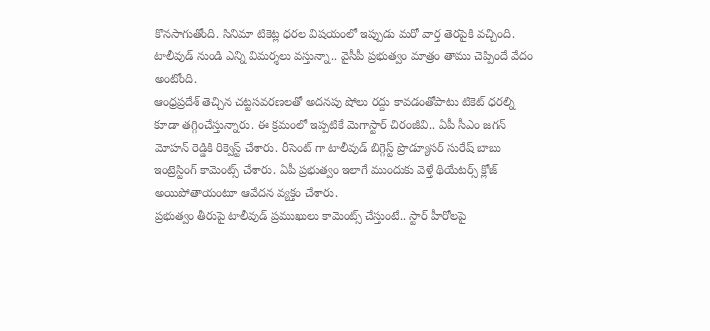కొనసాగుతోంది. సినిమా టికెట్ల ధరల విషయంలో ఇప్పుడు మరో వార్త తెరపైకి వచ్చింది. టాలీవుడ్ నుండి ఎన్ని విమర్శలు వస్తున్నా.. వైసీపీ ప్రభుత్వం మాత్రం తాము చెప్పిందే వేదం అంటోంది.
ఆంధ్రప్రదేశ్ తెచ్చిన చట్టసవరణలతో అదనపు షోలు రద్దు కావడంతోపాటు టికెట్ ధరల్ని కూడా తగ్గించేస్తున్నారు. ఈ క్రమంలో ఇప్పటికే మెగాస్టార్ చిరంజీవి.. ఏపీ సీఎం జగన్ మోహన్ రెడ్డికి రిక్వెస్ట్ చేశారు. రీసెంట్ గా టాలీవుడ్ బిగ్గెస్ట్ ప్రొడ్యూసర్ సురేష్ బాబు ఇంట్రెస్టింగ్ కామెంట్స్ చేశారు. ఏపీ ప్రభుత్వం ఇలాగే ముందుకు వెళ్తే థియేటర్స్ క్లోజ్ అయిపోతాయంటూ ఆవేదన వ్యక్తం చేశారు.
ప్రభుత్వం తీరుపై టాలీవుడ్ ప్రముఖులు కామెంట్స్ చేస్తుంటే.. స్టార్ హీరోలపై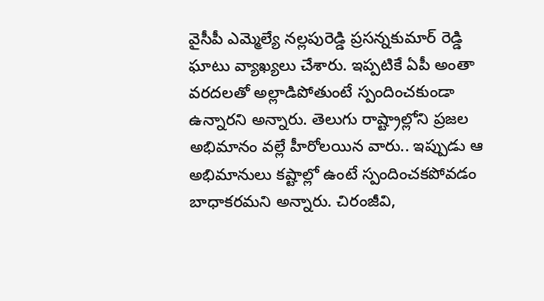వైసీపీ ఎమ్మెల్యే నల్లపురెడ్డి ప్రసన్నకుమార్ రెడ్డి ఘాటు వ్యాఖ్యలు చేశారు. ఇప్పటికే ఏపీ అంతా వరదలతో అల్లాడిపోతుంటే స్పందించకుండా ఉన్నారని అన్నారు. తెలుగు రాష్ట్రాల్లోని ప్రజల అభిమానం వల్లే హీరోలయిన వారు.. ఇప్పుడు ఆ అభిమానులు కష్టాల్లో ఉంటే స్పందించకపోవడం బాధాకరమని అన్నారు. చిరంజీవి,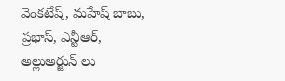వెంకటేష్, మహేష్ బాబు, ప్రభాస్, ఎన్టీఆర్, అల్లుఅర్జున్ లు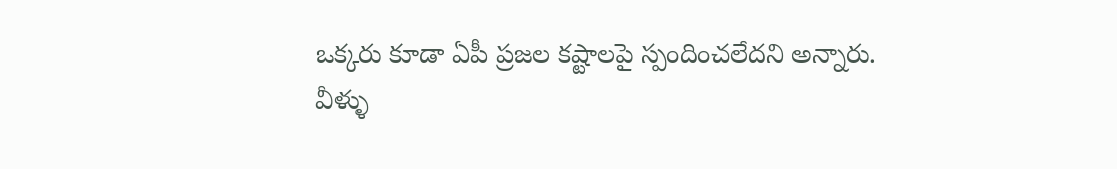ఒక్కరు కూడా ఏపీ ప్రజల కష్టాలపై స్పందించలేదని అన్నారు.
వీళ్ళు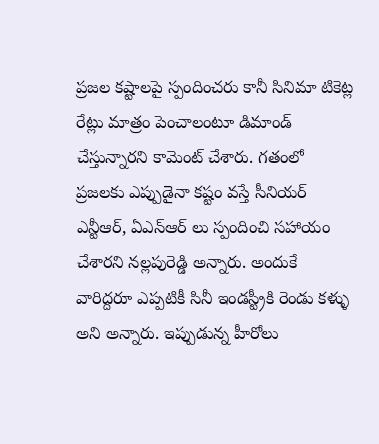ప్రజల కష్టాలపై స్పందించరు కానీ సినిమా టికెట్ల రేట్లు మాత్రం పెంచాలంటూ డిమాండ్ చేస్తున్నారని కామెంట్ చేశారు. గతంలో ప్రజలకు ఎప్పుడైనా కష్టం వస్తే సీనియర్ ఎన్టీఆర్, ఏఎన్ఆర్ లు స్పందించి సహాయం చేశారని నల్లపురెడ్డి అన్నారు. అందుకే వారిద్దరూ ఎప్పటికీ సినీ ఇండస్ట్రీకి రెండు కళ్ళు అని అన్నారు. ఇప్పుడున్న హీరోలు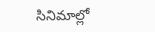సినిమాల్లో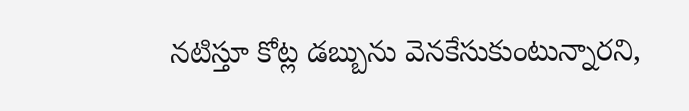నటిస్తూ కోట్ల డబ్బును వెనకేసుకుంటున్నారని,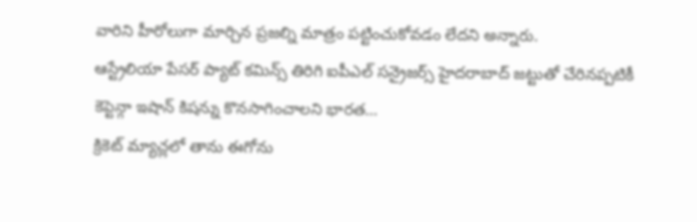వారిని హీరోలుగా మార్చిన ప్రజల్ని మాత్రం పట్టించుకోవడం లేదని అన్నారు.
ఆస్ట్రేలియా పేసర్ ప్యాట్ కమిన్స్ తిరిగి ఐపీఎల్ సన్రైజర్స్ హైదరాబాద్ జట్టుతో చేరినప్పటికీ కెప్టెన్గా ఇషాన్ కిషన్ను కొనసాగించాలని భారత…
క్రికెట్ మ్యాచ్లలో తాను ఈగోను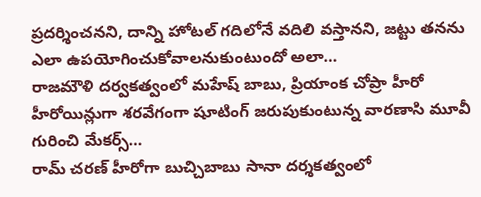ప్రదర్శించనని, దాన్ని హోటల్ గదిలోనే వదిలి వస్తానని, జట్టు తనను ఎలా ఉపయోగించుకోవాలనుకుంటుందో అలా…
రాజమౌళి దర్వకత్వంలో మహేష్ బాబు, ప్రియాంక చోప్రా హీరో హీరోయిన్లుగా శరవేగంగా షూటింగ్ జరుపుకుంటున్న వారణాసి మూవీ గురించి మేకర్స్…
రామ్ చరణ్ హీరోగా బుచ్చిబాబు సానా దర్శకత్వంలో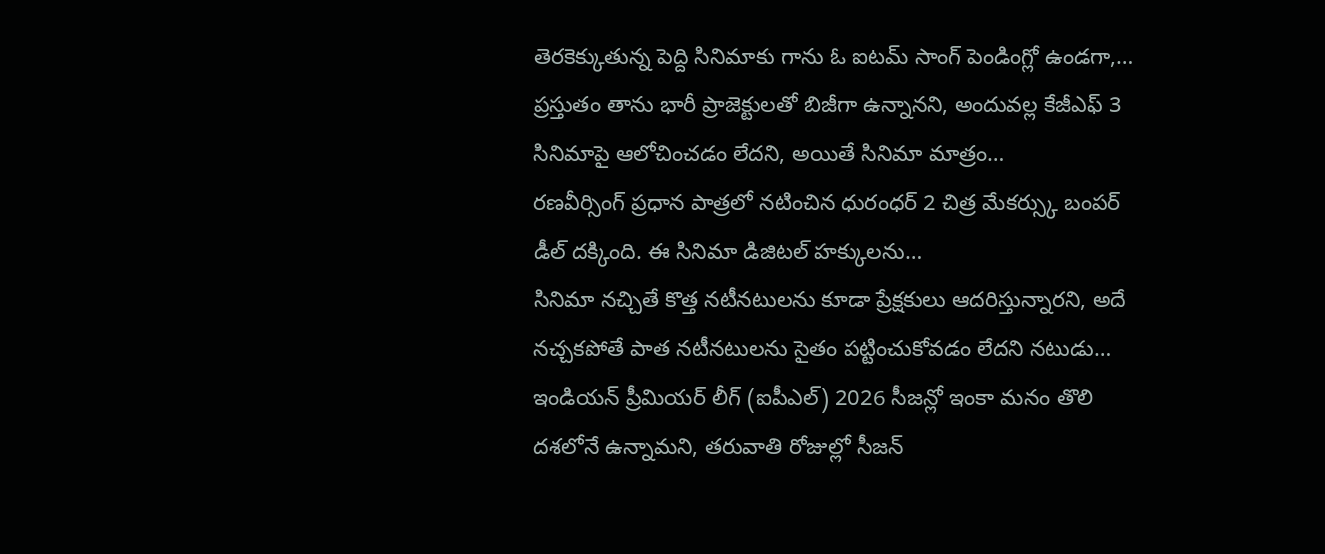తెరకెక్కుతున్న పెద్ది సినిమాకు గాను ఓ ఐటమ్ సాంగ్ పెండింగ్లో ఉండగా,…
ప్రస్తుతం తాను భారీ ప్రాజెక్టులతో బిజీగా ఉన్నానని, అందువల్ల కేజీఎఫ్ 3 సినిమాపై ఆలోచించడం లేదని, అయితే సినిమా మాత్రం…
రణవీర్సింగ్ ప్రధాన పాత్రలో నటించిన ధురంధర్ 2 చిత్ర మేకర్స్కు బంపర్ డీల్ దక్కింది. ఈ సినిమా డిజిటల్ హక్కులను…
సినిమా నచ్చితే కొత్త నటీనటులను కూడా ప్రేక్షకులు ఆదరిస్తున్నారని, అదే నచ్చకపోతే పాత నటీనటులను సైతం పట్టించుకోవడం లేదని నటుడు…
ఇండియన్ ప్రీమియర్ లీగ్ (ఐపీఎల్) 2026 సీజన్లో ఇంకా మనం తొలి దశలోనే ఉన్నామని, తరువాతి రోజుల్లో సీజన్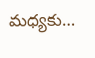మధ్యకు…